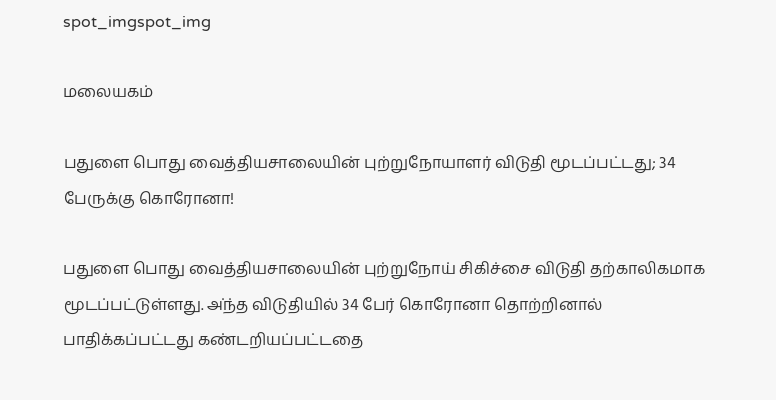spot_imgspot_img

மலையகம்

பதுளை பொது வைத்தியசாலையின் புற்றுநோயாளர் விடுதி மூடப்பட்டது; 34 பேருக்கு கொரோனா!

பதுளை பொது வைத்தியசாலையின் புற்றுநோய் சிகிச்சை விடுதி தற்காலிகமாக மூடப்பட்டுள்ளது. அ்ந்த விடுதியில் 34 பேர் கொரோனா தொற்றினால் பாதிக்கப்பட்டது கண்டறியப்பட்டதை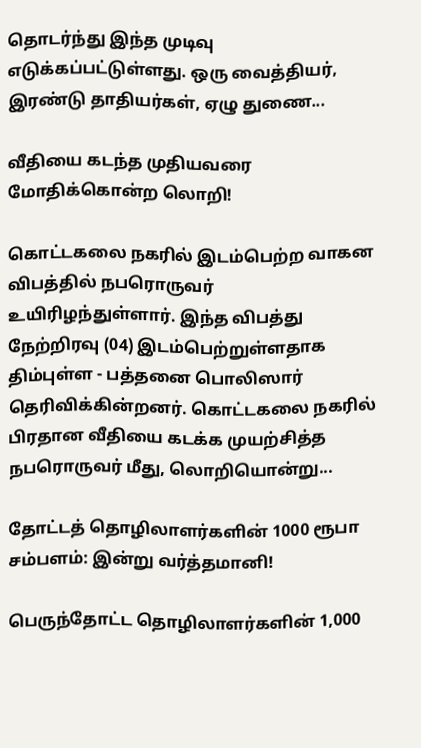தொடர்ந்து இந்த முடிவு எடுக்கப்பட்டுள்ளது. ஒரு வைத்தியர், இரண்டு தாதியர்கள், ஏழு துணை...

வீதியை கடந்த முதியவரை மோதிக்கொன்ற லொறி!

கொட்டகலை நகரில் இடம்பெற்ற வாகன விபத்தில் நபரொருவர் உயிரிழந்துள்ளார். இந்த விபத்து நேற்றிரவு (04) இடம்பெற்றுள்ளதாக திம்புள்ள - பத்தனை பொலிஸார் தெரிவிக்கின்றனர். கொட்டகலை நகரில் பிரதான வீதியை கடக்க முயற்சித்த நபரொருவர் மீது, லொறியொன்று...

தோட்டத் தொழிலாளர்களின் 1000 ரூபா சம்பளம்: இன்று வர்த்தமானி!

பெருந்தோட்ட தொழிலாளர்களின் 1,000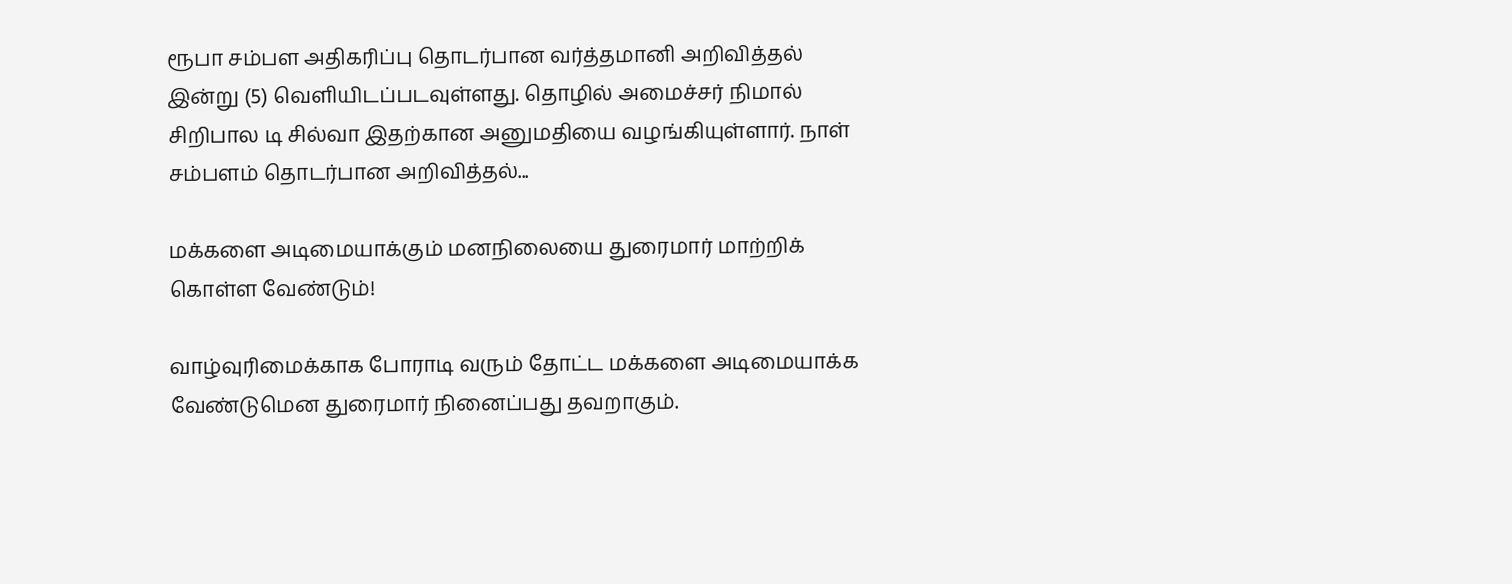ரூபா சம்பள அதிகரிப்பு தொடர்பான வர்த்தமானி அறிவித்தல் இன்று (5) வெளியிடப்படவுள்ளது. தொழில் அமைச்சர் நிமால் சிறிபால டி சில்வா இதற்கான அனுமதியை வழங்கியுள்ளார். நாள் சம்பளம் தொடர்பான அறிவித்தல்...

மக்களை அடிமையாக்கும் மனநிலையை துரைமார் மாற்றிக் கொள்ள வேண்டும்!

வாழ்வுரிமைக்காக போராடி வரும் தோட்ட மக்களை அடிமையாக்க வேண்டுமென துரைமார் நினைப்பது தவறாகும்.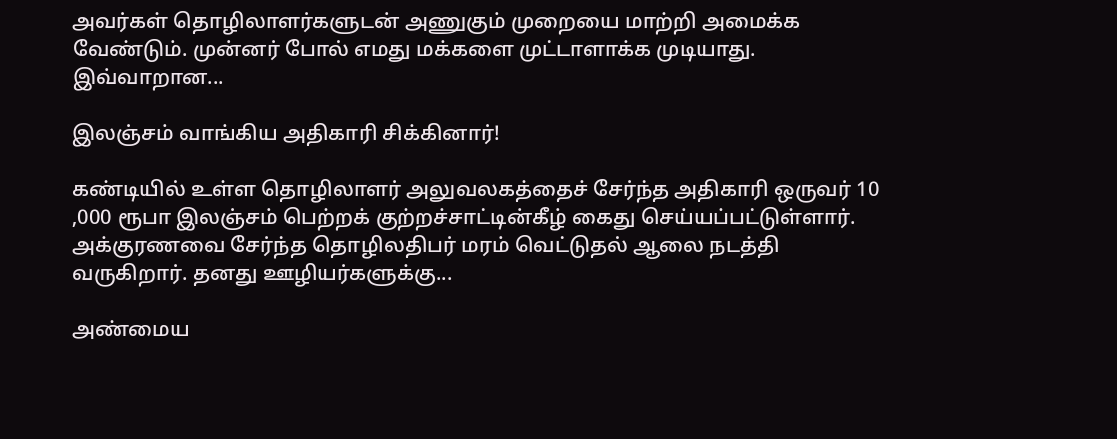அவர்கள் தொழிலாளர்களுடன் அணுகும் முறையை மாற்றி அமைக்க வேண்டும். முன்னர் போல் எமது மக்களை முட்டாளாக்க முடியாது. இவ்வாறான...

இலஞ்சம் வாங்கிய அதிகாரி சிக்கினார்!

கண்டியில் உள்ள தொழிலாளர் அலுவலகத்தைச் சேர்ந்த அதிகாரி ஒருவர் 10 ,000 ரூபா இலஞ்சம் பெற்றக் குற்றச்சாட்டின்கீழ் கைது செய்யப்பட்டுள்ளார். அக்குரணவை சேர்ந்த தொழிலதிபர் மரம் வெட்டுதல் ஆலை நடத்தி வருகிறார். தனது ஊழியர்களுக்கு...

அண்மைய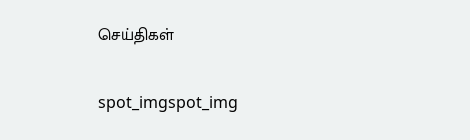செய்திகள்

spot_imgspot_img